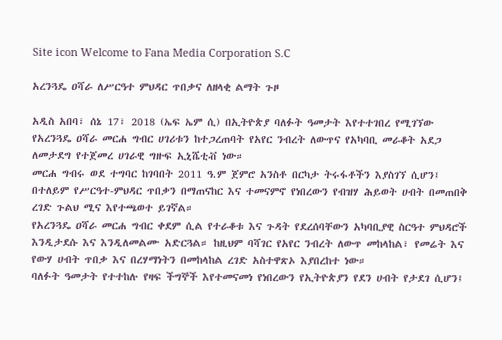Site icon Welcome to Fana Media Corporation S.C

አረንጓዴ ዐሻራ ለሥርዓተ ምህዳር ጥበቃና ለዘላቂ ልማት ጉዞ

አዲስ አበባ፣ ሰኔ 17፣ 2018 (ኤፍ ኤም ሲ) በኢትዮጵያ ባለፉት ዓመታት እየተተገበረ የሚገኘው የአረንጓዴ ዐሻራ መርሐ ግብር ሀገሪቱን ከተጋረጠባት የአየር ንብረት ለውጥና የአካባቢ መራቆት አደጋ ለመታደግ የተጀመረ ሀገራዊ ግዙፍ ኢኒሼቲቭ ነው።
መርሐ ግብሩ ወደ ተግባር ከገባበት 2011 ዓ.ም ጀምሮ አንስቶ በርካታ ትሩፋቶችን እያስገኘ ሲሆን፤ በተለይም የሥርዓተ-ምህዳር ጥበቃን በማጠናከር እና ተመናምኖ የነበረውን የብዝሃ ሕይወት ሀብት በመጠበቅ ረገድ ጉልህ ሚና እየተጫወተ ይገኛል።
የአረንጓዴ ዐሻራ መርሐ ግብር ቀደም ሲል የተራቆቱ እና ጉዳት የደረሰባቸውን አካባቢያዊ ስርዓተ ምህዳሮች እንዲታደሱ እና እንዲለመልሙ አድርጓል። ከዚህም ባሻገር የአየር ንብረት ለውጥ መከላከል፣ የመሬት እና የውሃ ሀብት ጥበቃ እና በረሃማነትን በመከላከል ረገድ አስተዋጽኦ እያበረከተ ነው።
ባለፉት ዓመታት የተተከሉ የዛፍ ችግኞች እየተመናመነ የነበረውን የኢትዮጵያን የደን ሀብት የታደገ ሲሆን፤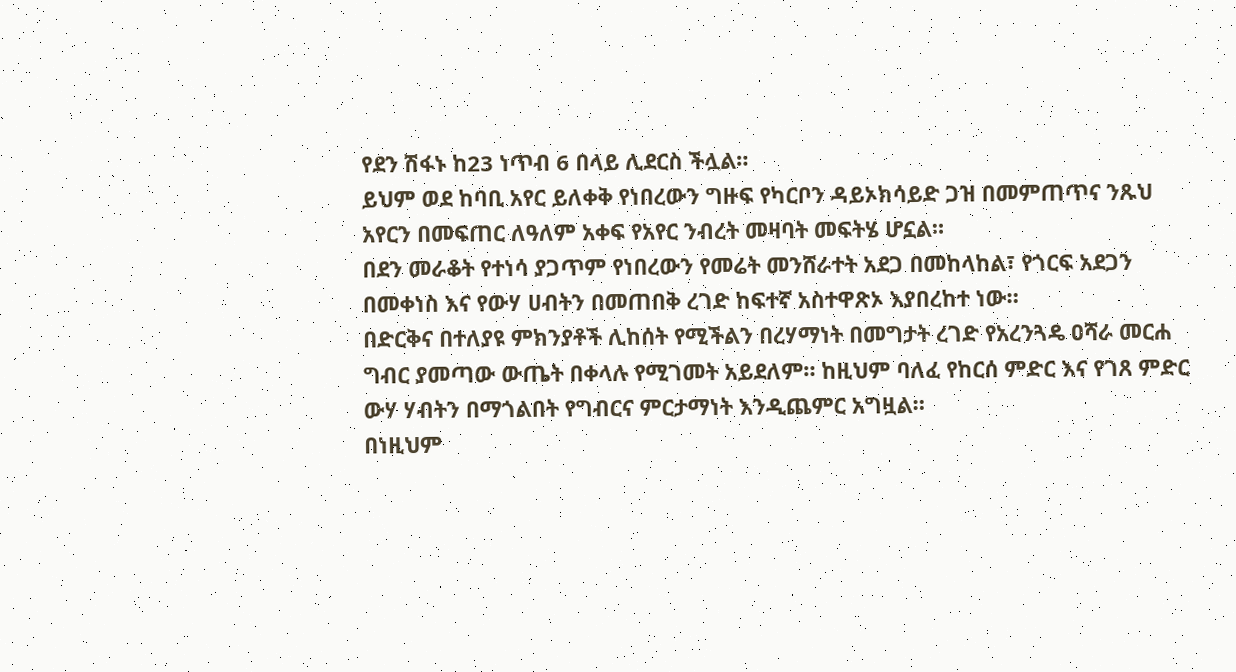የደን ሽፋኑ ከ23 ነጥብ 6 በላይ ሊደርስ ችሏል።
ይህም ወደ ከባቢ አየር ይለቀቅ የነበረውን ግዙፍ የካርቦን ዳይኦክሳይድ ጋዝ በመምጠጥና ንጹህ አየርን በመፍጠር ለዓለም አቀፍ የአየር ንብረት መዛባት መፍትሄ ሆኗል።
በደን መራቆት የተነሳ ያጋጥም የነበረውን የመሬት መንሸራተት አደጋ በመከላከል፣ የጎርፍ አደጋን በመቀነስ እና የውሃ ሀብትን በመጠበቅ ረገድ ከፍተኛ አስተዋጽኦ እያበረከተ ነው።
በድርቅና በተለያዩ ምክንያቶች ሊከሰት የሚችልን በረሃማነት በመግታት ረገድ የአረንጓዴ ዐሻራ መርሐ ግብር ያመጣው ውጤት በቀላሉ የሚገመት አይደለም። ከዚህም ባለፈ የከርሰ ምድር እና የገጸ ምድር ውሃ ሃብትን በማጎልበት የግብርና ምርታማነት እንዲጨምር አግዟል።
በነዚህም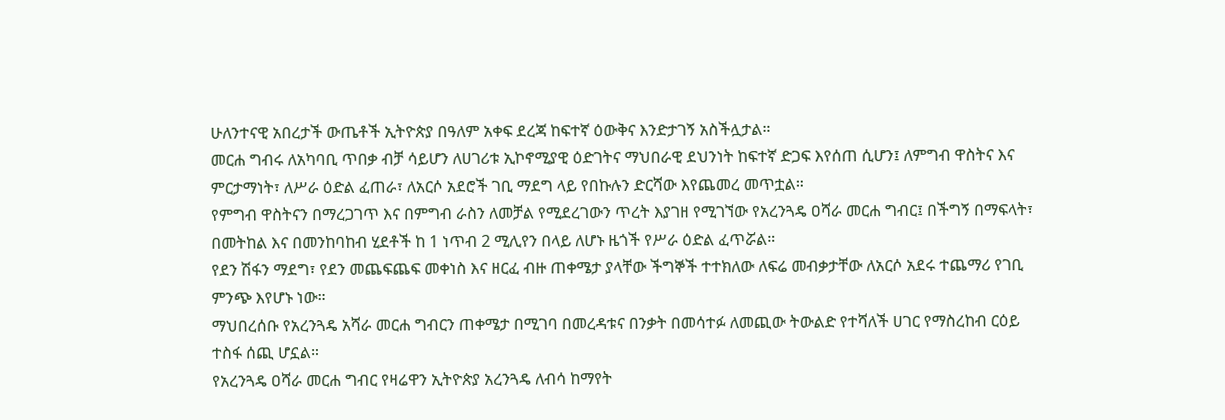ሁለንተናዊ አበረታች ውጤቶች ኢትዮጵያ በዓለም አቀፍ ደረጃ ከፍተኛ ዕውቅና እንድታገኝ አስችሏታል።
መርሐ ግብሩ ለአካባቢ ጥበቃ ብቻ ሳይሆን ለሀገሪቱ ኢኮኖሚያዊ ዕድገትና ማህበራዊ ደህንነት ከፍተኛ ድጋፍ እየሰጠ ሲሆን፤ ለምግብ ዋስትና እና ምርታማነት፣ ለሥራ ዕድል ፈጠራ፣ ለአርሶ አደሮች ገቢ ማደግ ላይ የበኩሉን ድርሻው እየጨመረ መጥቷል።
የምግብ ዋስትናን በማረጋገጥ እና በምግብ ራስን ለመቻል የሚደረገውን ጥረት እያገዘ የሚገኘው የአረንጓዴ ዐሻራ መርሐ ግብር፤ በችግኝ በማፍላት፣ በመትከል እና በመንከባከብ ሂደቶች ከ 1 ነጥብ 2 ሚሊየን በላይ ለሆኑ ዜጎች የሥራ ዕድል ፈጥሯል።
የደን ሽፋን ማደግ፣ የደን መጨፍጨፍ መቀነስ እና ዘርፈ ብዙ ጠቀሜታ ያላቸው ችግኞች ተተክለው ለፍሬ መብቃታቸው ለአርሶ አደሩ ተጨማሪ የገቢ ምንጭ እየሆኑ ነው።
ማህበረሰቡ የአረንጓዴ አሻራ መርሐ ግብርን ጠቀሜታ በሚገባ በመረዳቱና በንቃት በመሳተፉ ለመጪው ትውልድ የተሻለች ሀገር የማስረከብ ርዕይ ተስፋ ሰጪ ሆኗል።
የአረንጓዴ ዐሻራ መርሐ ግብር የዛሬዋን ኢትዮጵያ አረንጓዴ ለብሳ ከማየት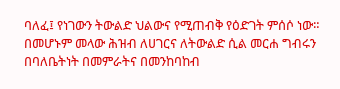ባለፈ፤ የነገውን ትውልድ ህልውና የሚጠብቅ የዕድገት ምሰሶ ነው።
በመሆኑም መላው ሕዝብ ለሀገርና ለትውልድ ሲል መርሐ ግብሩን በባለቤትነት በመምራትና በመንከባከብ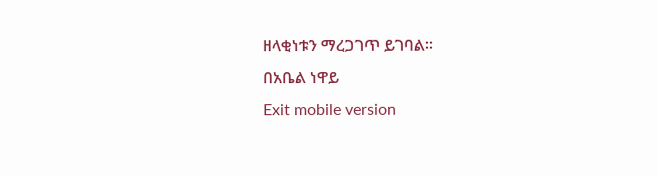ዘላቂነቱን ማረጋገጥ ይገባል።
በአቤል ነዋይ
Exit mobile version